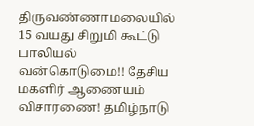திருவண்ணாமலையில் 15 வயது சிறுமி கூட்டு பாலியல் வன்கொடுமை!! தேசிய மகளிர் ஆணையம் விசாரணை! தமிழ்நாடு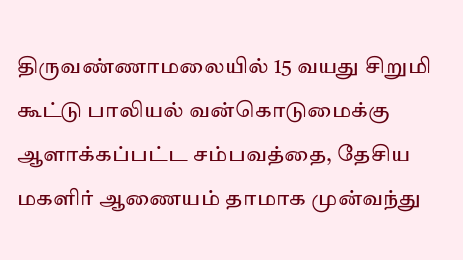திருவண்ணாமலையில் 15 வயது சிறுமி கூட்டு பாலியல் வன்கொடுமைக்கு ஆளாக்கப்பட்ட சம்பவத்தை, தேசிய மகளிர் ஆணையம் தாமாக முன்வந்து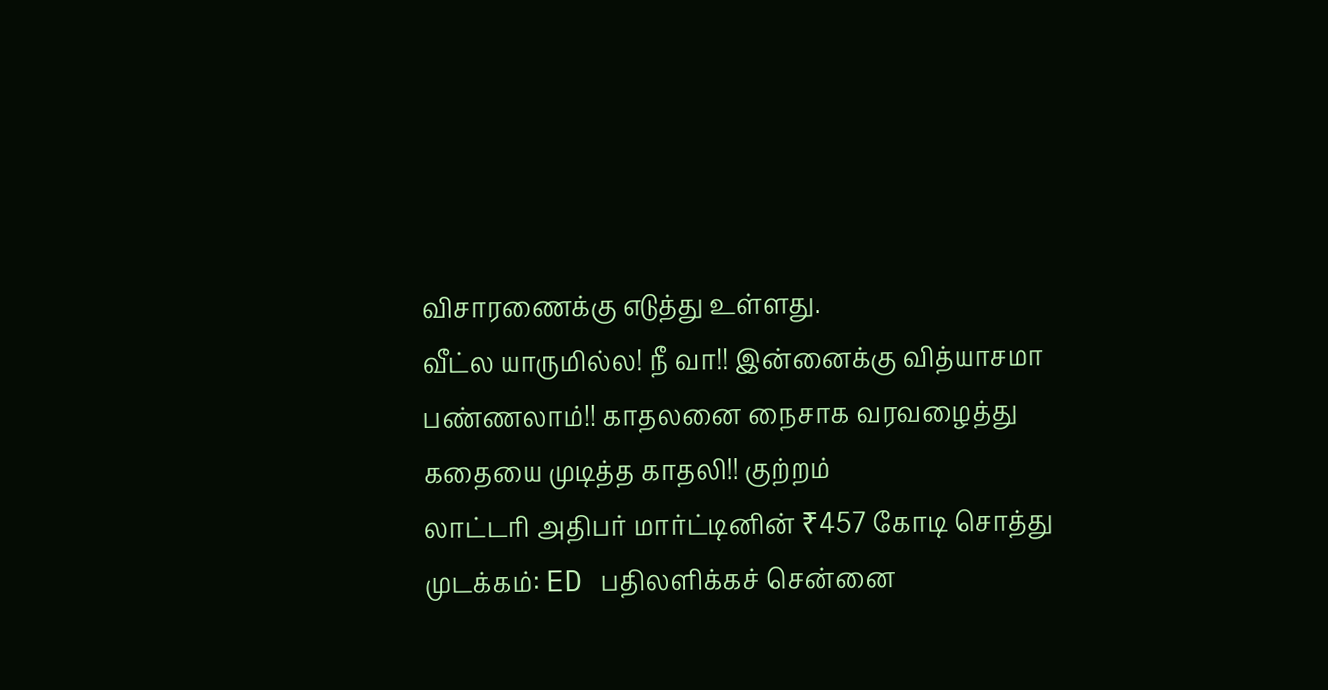விசாரணைக்கு எடுத்து உள்ளது.
வீட்ல யாருமில்ல! நீ வா!! இன்னைக்கு வித்யாசமா பண்ணலாம்!! காதலனை நைசாக வரவழைத்து கதையை முடித்த காதலி!! குற்றம்
லாட்டரி அதிபர் மார்ட்டினின் ₹457 கோடி சொத்து முடக்கம்: ED பதிலளிக்கச் சென்னை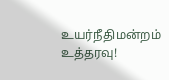உயர்நீதிமன்றம் உத்தரவு!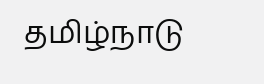தமிழ்நாடு